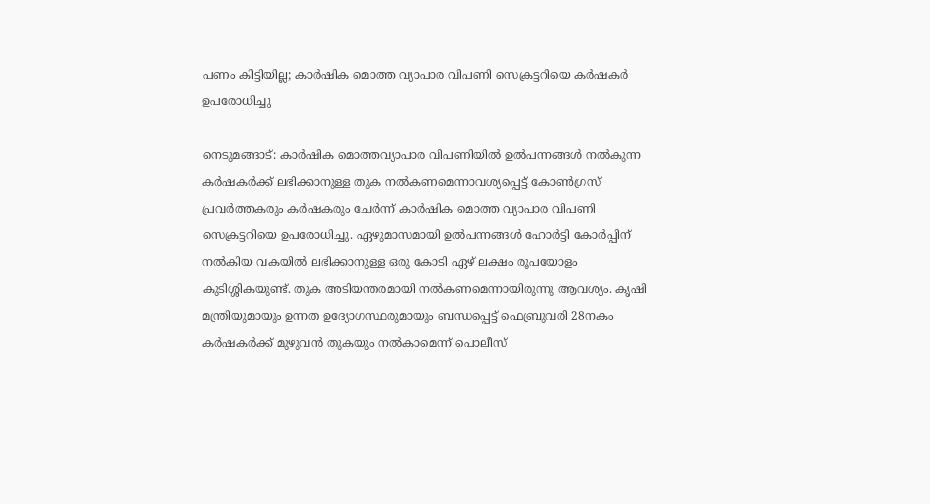പണം കിട്ടിയില്ല; കാർഷിക മൊത്ത വ്യാപാര വിപണി സെക്രട്ടറിയെ കർഷകർ ഉപരോധിച്ചു

നെടുമങ്ങാട്: കാർഷിക മൊത്തവ്യാപാര വിപണിയിൽ ഉൽപന്നങ്ങൾ നൽകുന്ന കർഷകർക്ക് ലഭിക്കാനുള്ള തുക നൽകണമെന്നാവശ്യപ്പെട്ട് കോൺഗ്രസ്‌ പ്രവർത്തകരും കർഷകരും ചേർന്ന് കാർഷിക മൊത്ത വ്യാപാര വിപണി സെക്രട്ടറിയെ ഉപരോധിച്ചു. ഏഴുമാസമായി ഉൽപന്നങ്ങൾ ഹോർട്ടി കോർപ്പിന് നൽകിയ വകയിൽ ലഭിക്കാനുള്ള ഒരു കോടി ഏഴ് ലക്ഷം രൂപയോളം കുടിശ്ശികയുണ്ട്. തുക അടിയന്തരമായി നൽകണമെന്നായിരുന്നു ആവശ്യം. കൃഷി മന്ത്രിയുമായും ഉന്നത ഉദ്യോഗസ്ഥരുമായും ബന്ധപ്പെട്ട് ഫെബ്രുവരി 28നകം കർഷകർക്ക് മുഴുവൻ തുകയും നൽകാമെന്ന് പൊലീസ്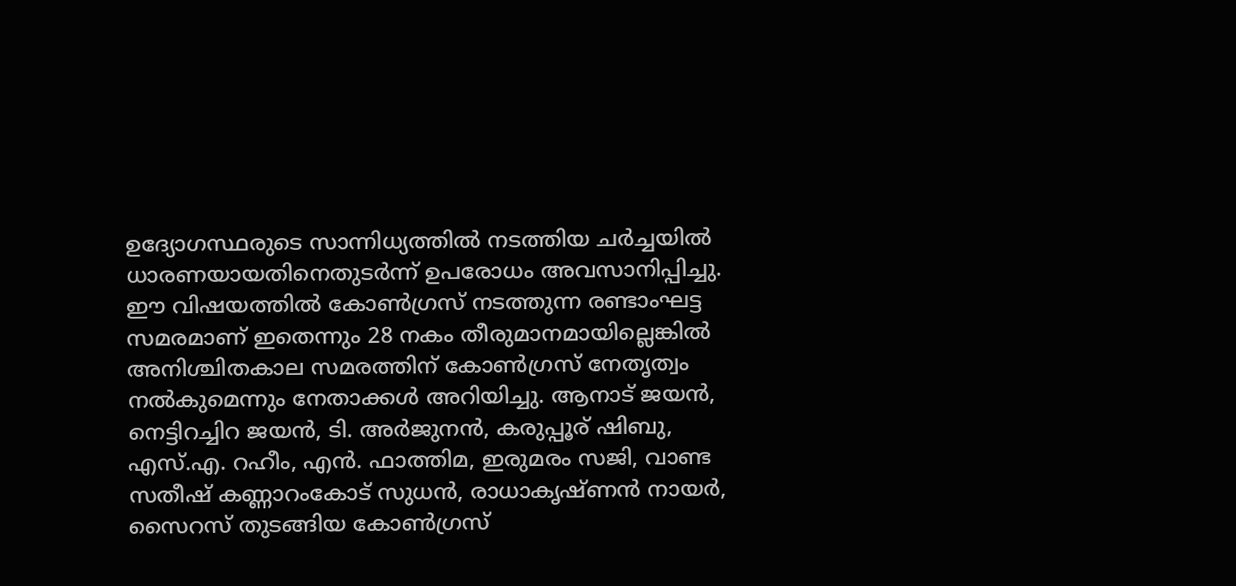ഉദ്യോഗസ്ഥരുടെ സാന്നിധ്യത്തിൽ നടത്തിയ ചർച്ചയിൽ ധാരണയായതിനെതുടർന്ന് ഉപരോധം അവസാനിപ്പിച്ചു. ഈ വിഷയത്തിൽ കോൺഗ്രസ് നടത്തുന്ന രണ്ടാംഘട്ട സമരമാണ് ഇതെന്നും 28 നകം തീരുമാനമായില്ലെങ്കിൽ അനിശ്ചിതകാല സമരത്തിന് കോൺഗ്രസ് നേതൃത്വം നൽകുമെന്നും നേതാക്കൾ അറിയിച്ചു. ആനാട് ജയൻ, നെട്ടിറച്ചിറ ജയൻ, ടി. അർജുനൻ, കരുപ്പൂര് ഷിബു, എസ്.എ. റഹീം, എൻ. ഫാത്തിമ, ഇരുമരം സജി, വാണ്ട സതീഷ് കണ്ണാറംകോട് സുധൻ, രാധാകൃഷ്ണൻ നായർ, സൈറസ് തുടങ്ങിയ കോൺഗ്രസ്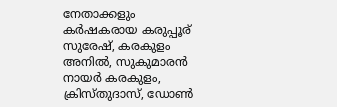നേതാക്കളും കർഷകരായ കരുപ്പൂര് സുരേഷ്, കരകുളം അനിൽ, സുകുമാരൻ നായർ കരകുളം, ക്രിസ്തുദാസ്, ഡോൺ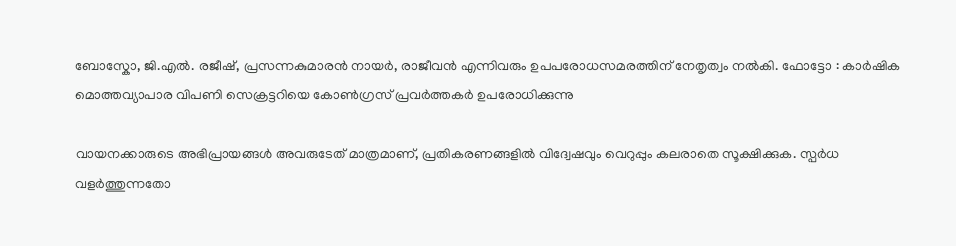ബോസ്കോ, ജി.എൽ. രജീഷ്, പ്രസന്നകുമാരൻ നായർ, രാജീവൻ എന്നിവരും ഉപപരോധസമരത്തിന് നേതൃത്വം നൽകി. ഫോട്ടോ : കാർഷിക മൊത്തവ്യാപാര വിപണി സെക്രട്ടറിയെ കോൺഗ്രസ്‌ പ്രവർത്തകർ ഉപരോധിക്കുന്നു

വായനക്കാരുടെ അഭിപ്രായങ്ങള്‍ അവരുടേത് മാത്രമാണ്, പ്രതികരണങ്ങളിൽ വിദ്വേഷവും വെറുപ്പും കലരാതെ സൂക്ഷിക്കുക. സ്പർധ വളർത്തുന്നതോ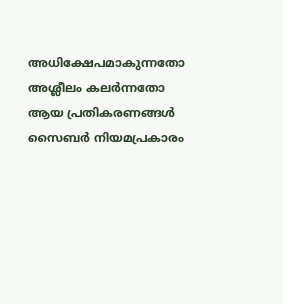അധിക്ഷേപമാകുന്നതോ അശ്ലീലം കലർന്നതോ ആയ പ്രതികരണങ്ങൾ സൈബർ നിയമപ്രകാരം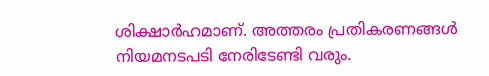ശിക്ഷാർഹമാണ്. അത്തരം പ്രതികരണങ്ങൾ നിയമനടപടി നേരിടേണ്ടി വരും.